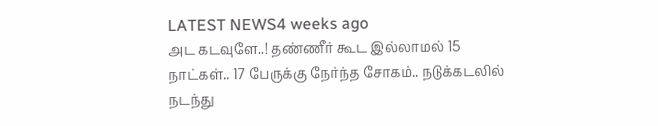LATEST NEWS4 weeks ago
அட கடவுளே..! தண்ணீர் கூட இல்லாமல் 15 நாட்கள்.. 17 பேருக்கு நேர்ந்த சோகம்.. நடுக்கடலில் நடந்து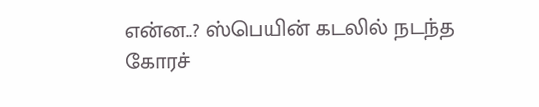என்ன..? ஸ்பெயின் கடலில் நடந்த கோரச்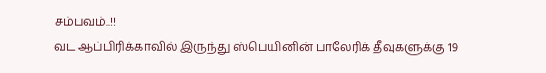சம்பவம்..!!
வட ஆப்பிரிக்காவில் இருந்து ஸ்பெயினின் பாலேரிக் தீவுகளுக்கு 19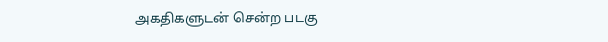அகதிகளுடன் சென்ற படகு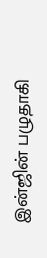இன்ஜின் பழுதாகி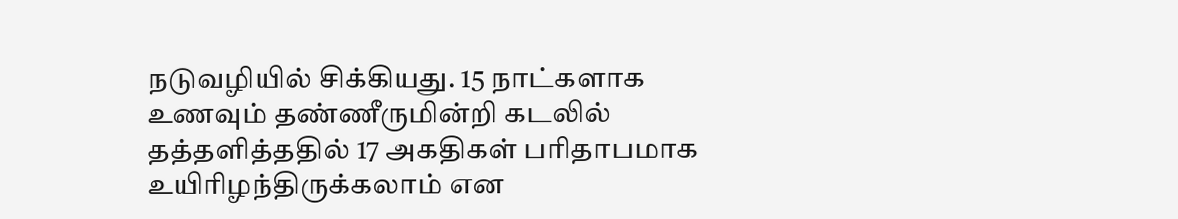நடுவழியில் சிக்கியது. 15 நாட்களாக உணவும் தண்ணீருமின்றி கடலில் தத்தளித்ததில் 17 அகதிகள் பரிதாபமாக உயிரிழந்திருக்கலாம் என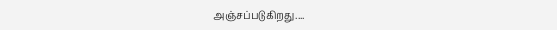அஞ்சப்படுகிறது....